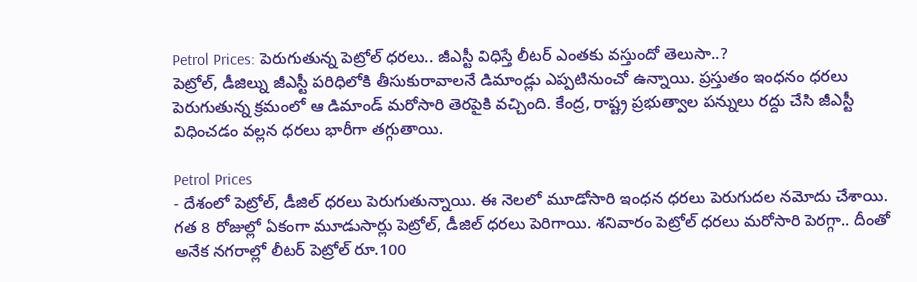Petrol Prices: పెరుగుతున్న పెట్రోల్ ధరలు.. జీఎస్టీ విధిస్తే లీటర్ ఎంతకు వస్తుందో తెలుసా..?
పెట్రోల్, డీజిల్ను జీఎస్టీ పరిధిలోకి తీసుకురావాలనే డిమాండ్లు ఎప్పటినుంచో ఉన్నాయి. ప్రస్తుతం ఇంధనం ధరలు పెరుగుతున్న క్రమంలో ఆ డిమాండ్ మరోసారి తెరపైకి వచ్చింది. కేంద్ర, రాష్ట్ర ప్రభుత్వాల పన్నులు రద్దు చేసి జీఎస్టీ విధించడం వల్లన ధరలు భారీగా తగ్గుతాయి.

Petrol Prices
- దేశంలో పెట్రోల్, డీజిల్ ధరలు పెరుగుతున్నాయి. ఈ నెలలో మూడోసారి ఇంధన ధరలు పెరుగుదల నమోదు చేశాయి. గత 8 రోజుల్లో ఏకంగా మూడుసార్లు పెట్రోల్, డీజిల్ ధరలు పెరిగాయి. శనివారం పెట్రోల్ ధరలు మరోసారి పెరగ్గా.. దీంతో అనేక నగరాల్లో లీటర్ పెట్రోల్ రూ.100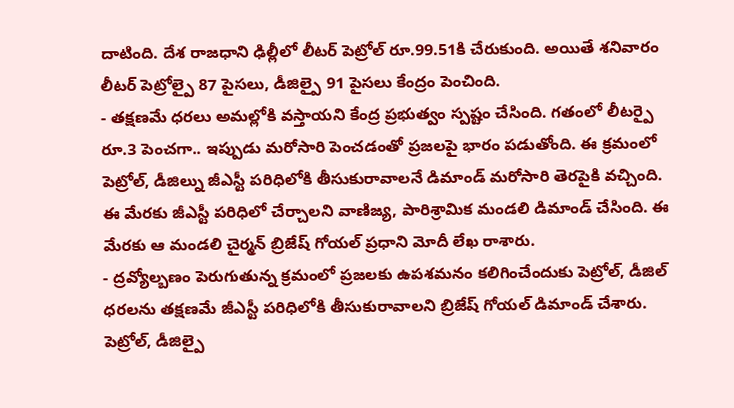దాటింది. దేశ రాజధాని ఢిల్లీలో లీటర్ పెట్రోల్ రూ.99.51కి చేరుకుంది. అయితే శనివారం లీటర్ పెట్రోల్పై 87 పైసలు, డీజిల్పై 91 పైసలు కేంద్రం పెంచింది.
- తక్షణమే ధరలు అమల్లోకి వస్తాయని కేంద్ర ప్రభుత్వం స్పష్టం చేసింది. గతంలో లీటర్పై రూ.3 పెంచగా.. ఇప్పుడు మరోసారి పెంచడంతో ప్రజలపై భారం పడుతోంది. ఈ క్రమంలో పెట్రోల్, డీజిల్ను జీఎస్టీ పరిధిలోకి తీసుకురావాలనే డిమాండ్ మరోసారి తెరపైకి వచ్చింది. ఈ మేరకు జీఎస్టీ పరిధిలో చేర్చాలని వాణిజ్య, పారిశ్రామిక మండలి డిమాండ్ చేసింది. ఈ మేరకు ఆ మండలి చైర్మన్ బ్రిజేష్ గోయల్ ప్రధాని మోదీ లేఖ రాశారు.
- ద్రవ్యోల్బణం పెరుగుతున్న క్రమంలో ప్రజలకు ఉపశమనం కలిగించేందుకు పెట్రోల్, డీజిల్ ధరలను తక్షణమే జీఎస్టీ పరిధిలోకి తీసుకురావాలని బ్రిజేష్ గోయల్ డిమాండ్ చేశారు. పెట్రోల్, డీజిల్పై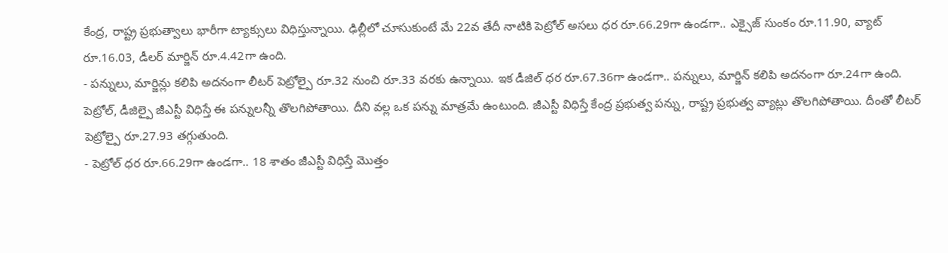కేంద్ర, రాష్ట్ర ప్రభుత్వాలు భారీగా ట్యాక్సులు విధిస్తున్నాయి. ఢిల్లీలో చూసుకుంటే మే 22వ తేదీ నాటికి పెట్రోల్ అసలు ధర రూ.66.29గా ఉండగా.. ఎక్సైజ్ సుంకం రూ.11.90, వ్యాట్ రూ.16.03, డీలర్ మార్జిన్ రూ.4.42గా ఉంది.
- పన్నులు, మార్జిన్లు కలిపి అదనంగా లీటర్ పెట్రోల్పై రూ.32 నుంచి రూ.33 వరకు ఉన్నాయి. ఇక డీజిల్ ధర రూ.67.36గా ఉండగా.. పన్నులు, మార్జిన్ కలిపి అదనంగా రూ.24గా ఉంది. పెట్రోల్, డీజిల్పై జీఎస్టీ విధిస్తే ఈ పన్నులన్నీ తొలగిపోతాయి. దీని వల్ల ఒక పన్ను మాత్రమే ఉంటుంది. జీఎస్టీ విధిస్తే కేంద్ర ప్రభుత్వ పన్ను, రాష్ట్ర ప్రభుత్వ వ్యాట్లు తొలగిపోతాయి. దీంతో లీటర్ పెట్రోల్పై రూ.27.93 తగ్గుతుంది.
- పెట్రోల్ ధర రూ.66.29గా ఉండగా.. 18 శాతం జీఎస్టీ విధిస్తే మొత్తం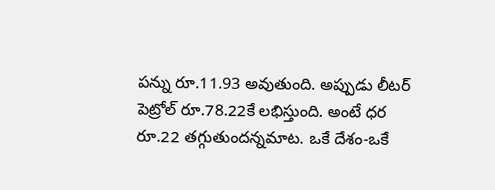పన్ను రూ.11.93 అవుతుంది. అప్పుడు లీటర్ పెట్రోల్ రూ.78.22కే లభిస్తుంది. అంటే ధర రూ.22 తగ్గుతుందన్నమాట. ఒకే దేశం-ఒకే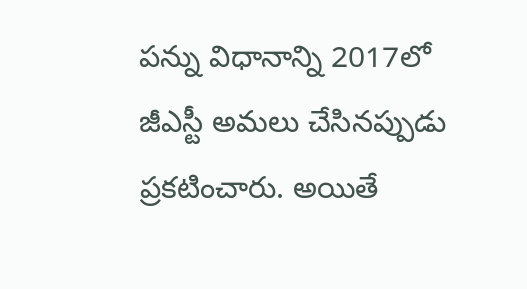పన్ను విధానాన్ని 2017లో జీఎస్టీ అమలు చేసినప్పుడు ప్రకటించారు. అయితే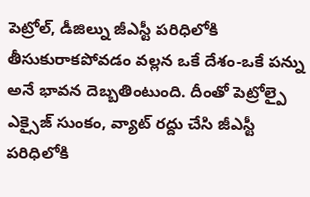పెట్రోల్, డీజిల్ను జీఎస్టీ పరిధిలోకి తీసుకురాకపోవడం వల్లన ఒకే దేశం-ఒకే పన్ను అనే భావన దెబ్బతింటుంది. దీంతో పెట్రోల్పై ఎక్సైజ్ సుంకం, వ్యాట్ రద్దు చేసి జీఎస్టీ పరిధిలోకి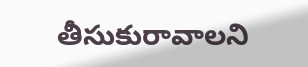తీసుకురావాలని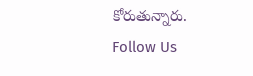కోరుతున్నారు.
Follow Us